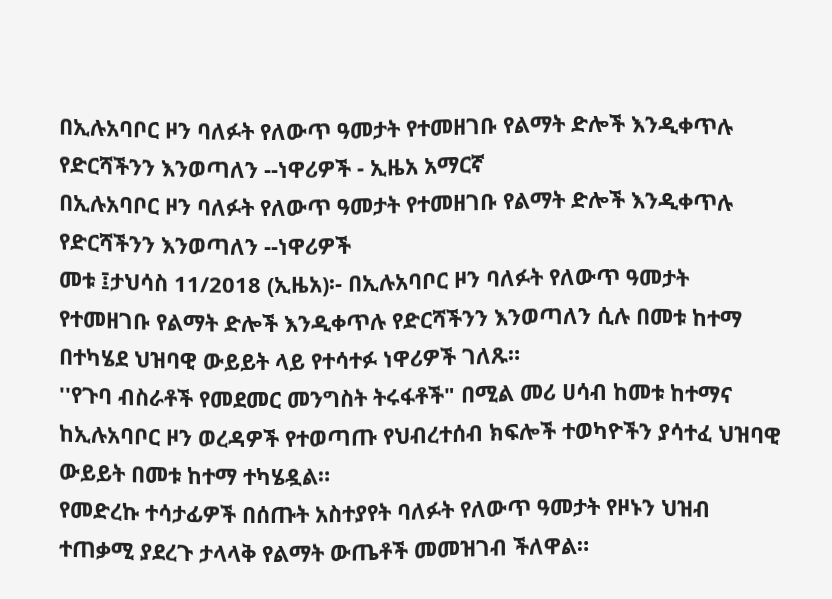በኢሉአባቦር ዞን ባለፉት የለውጥ ዓመታት የተመዘገቡ የልማት ድሎች እንዲቀጥሉ የድርሻችንን እንወጣለን --ነዋሪዎች - ኢዜአ አማርኛ
በኢሉአባቦር ዞን ባለፉት የለውጥ ዓመታት የተመዘገቡ የልማት ድሎች እንዲቀጥሉ የድርሻችንን እንወጣለን --ነዋሪዎች
መቱ ፤ታህሳስ 11/2018 (ኢዜአ)፡- በኢሉአባቦር ዞን ባለፉት የለውጥ ዓመታት የተመዘገቡ የልማት ድሎች እንዲቀጥሉ የድርሻችንን እንወጣለን ሲሉ በመቱ ከተማ በተካሄደ ህዝባዊ ውይይት ላይ የተሳተፉ ነዋሪዎች ገለጹ።
''የጉባ ብስራቶች የመደመር መንግስት ትሩፋቶች" በሚል መሪ ሀሳብ ከመቱ ከተማና ከኢሉአባቦር ዞን ወረዳዎች የተወጣጡ የህብረተሰብ ክፍሎች ተወካዮችን ያሳተፈ ህዝባዊ ውይይት በመቱ ከተማ ተካሄዷል።
የመድረኩ ተሳታፊዎች በሰጡት አስተያየት ባለፉት የለውጥ ዓመታት የዞኑን ህዝብ ተጠቃሚ ያደረጉ ታላላቅ የልማት ውጤቶች መመዝገብ ችለዋል።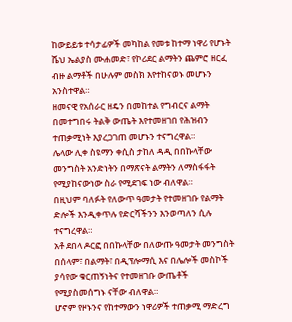ከውይይቱ ተሳታፊዎች መካከል የመቱ ከተማ ነዋሪ የሆኑት ሼህ ኤልያስ ሙሐመድ፣ የኮሪደር ልማትን ጨምሮ ዘርፈ ብዙ ልማቶች በሁሉም መስክ እየተከናወኑ መሆኑን አንስተዋል።
ዘመናዊ የአሰራር ዘዴን በመከተል የግብርና ልማት በመተግበሩ ትልቅ ውጤት እየተመዘገበ የሕዝብን ተጠቃሚነት እያረጋገጠ መሆኑን ተናግረዋል።
ሌላው ሊቀ ስዩማን ቀሲስ ታከለ ዳዲ በበኩላቸው መንግስት አንድነትን በማጽናት ልማትን ለማስፋፋት የሚያከናውነው ስራ የሚደገፍ ነው ብለዋል።
በዚህም ባለፉት የለውጥ ዓመታት የተመዘገቡ የልማት ድሎች እንዲቀጥሉ የድርሻችንን እንወጣለን ሲሉ ተናግረዋል።
አቶ ደበላ ዶርፎ በበኩላቸው በለውጡ ዓመታት መንግስት በሰላም፣ በልማት፣ በዲፕሎማሲ እና በሌሎች መስኮች ያሳየው ቁርጠኝነትና የተመዘገቡ ውጤቶች የሚያስመሰግኑ ናቸው ብለዋል።
ሆኖም የዞኑንና የከተማውን ነዋሪዎች ተጠቃሚ ማድረግ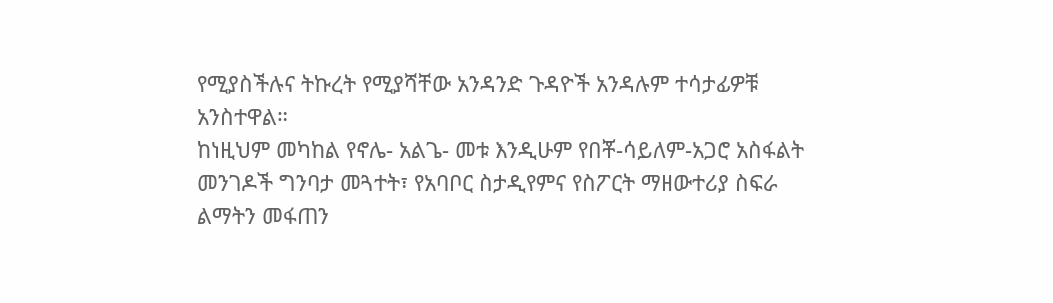የሚያስችሉና ትኩረት የሚያሻቸው አንዳንድ ጉዳዮች አንዳሉም ተሳታፊዎቹ አንስተዋል።
ከነዚህም መካከል የኖሌ- አልጌ- መቱ እንዲሁም የበቾ-ሳይለም-አጋሮ አስፋልት መንገዶች ግንባታ መጓተት፣ የአባቦር ስታዲየምና የስፖርት ማዘውተሪያ ስፍራ ልማትን መፋጠን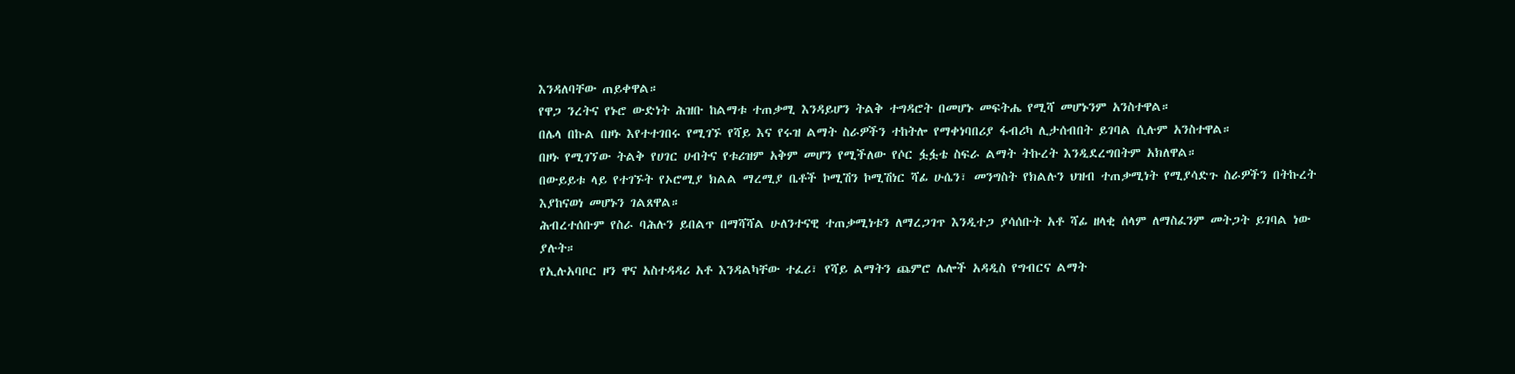እንዳለባቸው ጠይቀዋል።
የዋጋ ንረትና የኑሮ ውድነት ሕዝቡ ከልማቱ ተጠቃሚ እንዳይሆን ትልቅ ተግዳሮት በመሆኑ መፍትሔ የሚሻ መሆኑንም አንስተዋል።
በሌላ በኩል በዞኑ እየተተገበሩ የሚገኙ የሻይ እና የሩዝ ልማት ስራዎችን ተከትሎ የማቀነባበሪያ ፋብሪካ ሊታሰብበት ይገባል ሲሉም አንስተዋል።
በዞኑ የሚገኘው ትልቅ የሀገር ሀብትና የቱሪዝም አቅም መሆን የሚችለው የሶር ፏፏቴ ስፍራ ልማት ትኩረት እንዲደረግበትም አክለዋል።
በውይይቱ ላይ የተገኙት የኦሮሚያ ክልል ማረሚያ ቤቶች ኮሚሽን ኮሚሽነር ሻፊ ሁሴን፣ መንግስት የክልሉን ህዝብ ተጠቃሚነት የሚያሳድጉ ስራዎችን በትኩረት እያከናወነ መሆኑን ገልጸዋል።
ሕብረተሰቡም የስራ ባሕሉን ይበልጥ በማሻሻል ሁለንተናዊ ተጠቃሚነቱን ለማረጋገጥ እንዲተጋ ያሳሰቡት አቶ ሻፊ ዘላቂ ሰላም ለማስፈንም መትጋት ይገባል ነው ያሉት።
የኢሉአባቦር ዞን ዋና አስተዳዳሪ አቶ እንዳልካቸው ተፈሪ፣ የሻይ ልማትን ጨምሮ ሌሎች አዳዲስ የግብርና ልማት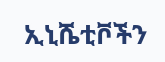ኢኒሼቲቮችን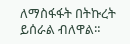ለማስፋፋት በትኩረት ይሰራል ብለዋል።